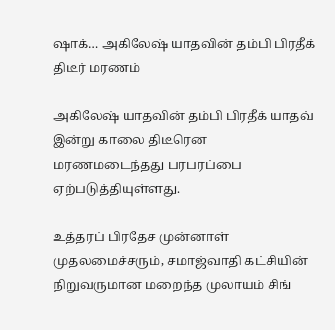ஷாக்… அகிலேஷ் யாதவின் தம்பி பிரதீக் திடீர் மரணம்

அகிலேஷ் யாதவின் தம்பி பிரதீக் யாதவ் இன்று காலை திடீரென மரணமடைந்தது பரபரப்பை ஏற்படுத்தியுள்ளது.

உத்தரப் பிரதேச முன்னாள் முதலமைச்சரும், சமாஜ்வாதி கட்சியின் நிறுவருமான மறைந்த முலாயம் சிங்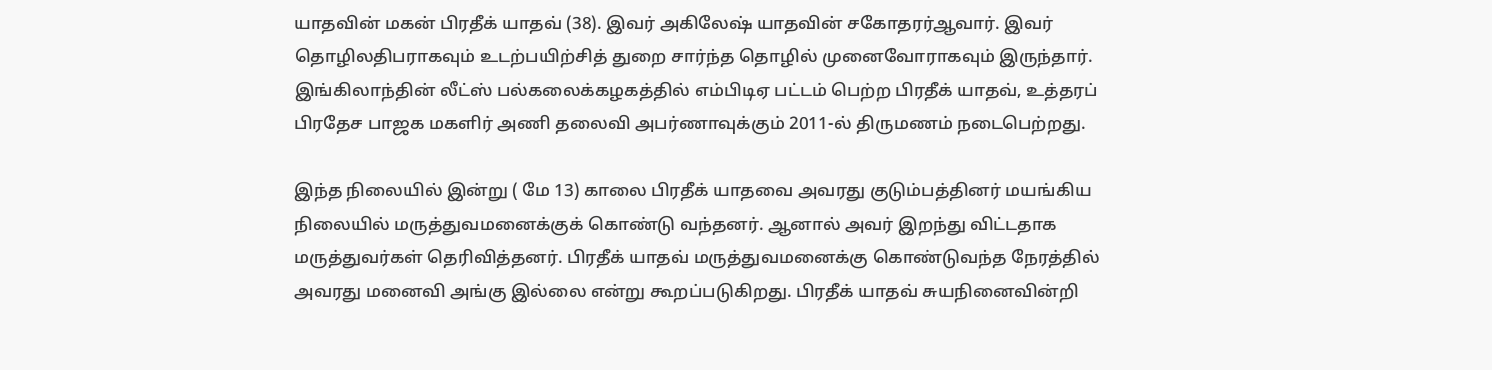யாதவின் மகன் பிரதீக் யாதவ் (38). இவர் அகிலேஷ் யாதவின் சகோதரர்ஆவார். இவர் தொழிலதிபராகவும் உடற்பயிற்சித் துறை சார்ந்த தொழில் முனைவோராகவும் இருந்தார். இங்கிலாந்தின் லீட்ஸ் பல்கலைக்கழகத்தில் எம்பிடிஏ பட்டம் பெற்ற பிரதீக் யாதவ், உத்தரப் பிரதேச பாஜக மகளிர் அணி தலைவி அபர்ணாவுக்கும் 2011-ல் திருமணம் நடைபெற்றது.

இந்த நிலையில் இன்று ( மே 13) காலை பிரதீக் யாதவை அவரது குடும்பத்தினர் மயங்கிய நிலையில் மருத்துவமனைக்குக் கொண்டு வந்தனர். ஆனால் அவர் இறந்து விட்டதாக மருத்துவர்கள் தெரிவித்தனர். பிரதீக் யாதவ் மருத்துவமனைக்கு கொண்டுவந்த நேரத்தில் அவரது மனைவி அங்கு இல்லை என்று கூறப்படுகிறது. பிரதீக் யாதவ் சுயநினைவின்றி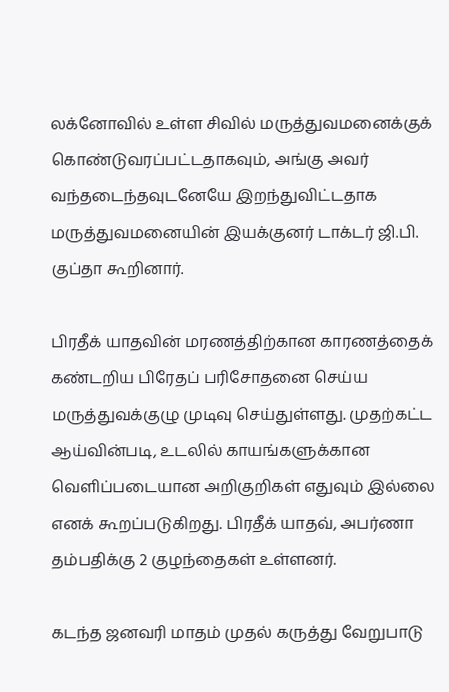லக்னோவில் உள்ள சிவில் மருத்துவமனைக்குக் கொண்டுவரப்பட்டதாகவும், அங்கு அவர் வந்தடைந்தவுடனேயே இறந்துவிட்டதாக மருத்துவமனையின் இயக்குனர் டாக்டர் ஜி.பி. குப்தா கூறினார்.

பிரதீக் யாதவின் மரணத்திற்கான காரணத்தைக் கண்டறிய பிரேதப் பரிசோதனை செய்ய மருத்துவக்குழு முடிவு செய்துள்ளது. முதற்கட்ட ஆய்வின்படி, உடலில் காயங்களுக்கான வெளிப்படையான அறிகுறிகள் எதுவும் இல்லை எனக் கூறப்படுகிறது. பிரதீக் யாதவ், அபர்ணா தம்பதிக்கு 2 குழந்தைகள் உள்ளனர்.

கடந்த ஜனவரி மாதம் முதல் கருத்து வேறுபாடு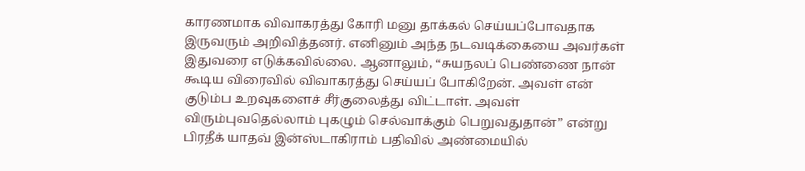காரணமாக விவாகரத்து கோரி மனு தாக்கல் செய்யப்போவதாக இருவரும் அறிவித்தனர். எனினும் அந்த நடவடிக்கையை அவர்கள் இதுவரை எடுக்கவில்லை. ஆனாலும், “சுயநலப் பெண்ணை நான் கூடிய விரைவில் விவாகரத்து செய்யப் போகிறேன். அவள் என் குடும்ப உறவுகளைச் சீர்குலைத்து விட்டாள். அவள் விரும்புவதெல்லாம் புகழும் செல்வாக்கும் பெறுவதுதான்” என்று பிரதீக் யாதவ் இன்ஸ்டாகிராம் பதிவில் அண்மையில்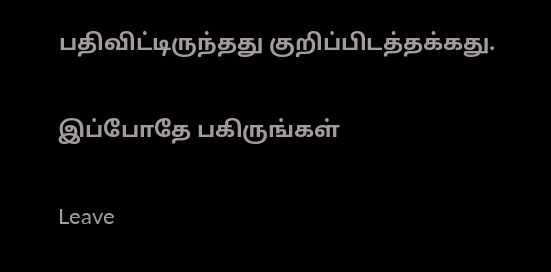பதிவிட்டிருந்தது குறிப்பிடத்தக்கது.

இப்போதே பகிருங்கள்

Leave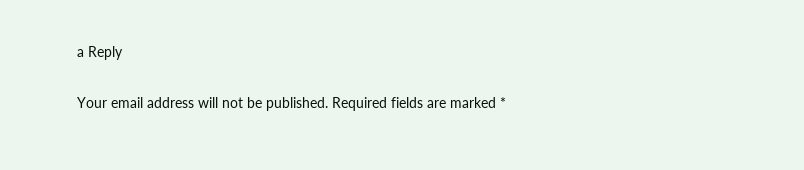a Reply

Your email address will not be published. Required fields are marked *